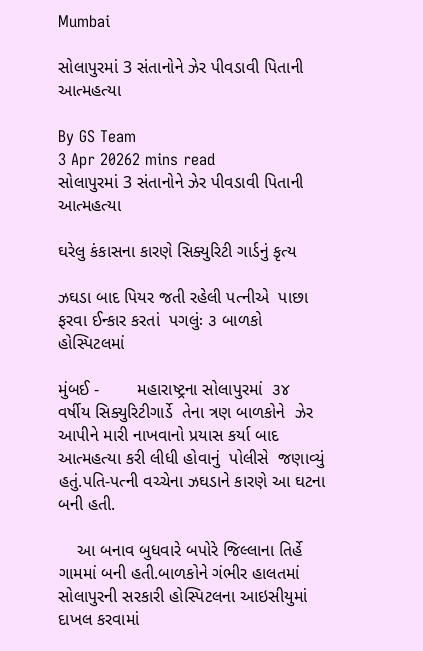Mumbai

સોલાપુરમાં 3 સંતાનોને ઝેર પીવડાવી પિતાની આત્મહત્યા

By GS Team
3 Apr 20262 mins read
સોલાપુરમાં 3 સંતાનોને ઝેર પીવડાવી પિતાની આત્મહત્યા

ઘરેલુ કંકાસના કારણે સિક્યુરિટી ગાર્ડનું કૃત્ય

ઝઘડા બાદ પિયર જતી રહેલી પત્નીએ  પાછા ફરવા ઈન્કાર કરતાં  પગલુંઃ ૩ બાળકો  હોસ્પિટલમાં

મુંબઈ -        મહારાષ્ટ્રના સોલાપુરમાં  ૩૪ વર્ષીય સિક્યુરિટીગાર્ડે  તેના ત્રણ બાળકોને  ઝેર આપીને મારી નાખવાનો પ્રયાસ કર્યા બાદ આત્મહત્યા કરી લીધી હોવાનું  પોલીસે  જણાવ્યું હતું.પતિ-પત્ની વચ્ચેના ઝઘડાને કારણે આ ઘટના બની હતી.

    આ બનાવ બુધવારે બપોરે જિલ્લાના તિર્હે ગામમાં બની હતી.બાળકોને ગંભીર હાલતમાં સોલાપુરની સરકારી હોસ્પિટલના આઇસીયુમાં દાખલ કરવામાં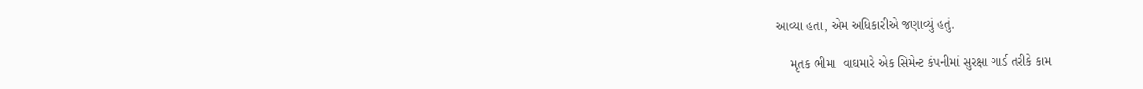આવ્યા હતા, એમ અધિકારીએ જણાવ્યું હતું.

    મૃતક ભીમા  વાઘમારે એક સિમેન્ટ કંપનીમાં સુરક્ષા ગાર્ડ તરીકે કામ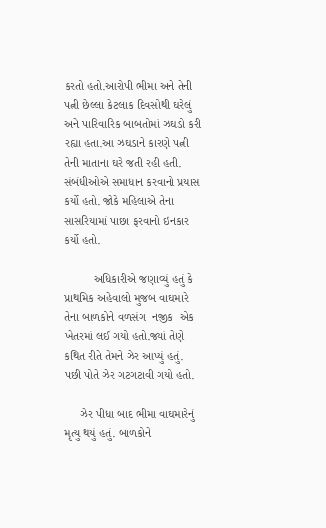કરતો હતો.આરોપી ભીમા અને તેની પત્ની છેલ્લા કેટલાક દિવસોથી ઘરેલું અને પારિવારિક બાબતોમાં ઝઘડો કરી રહ્યા હતા.આ ઝઘડાને કારણે પત્ની તેની માતાના ઘરે જતી રહી હતી. સંબંધીઓએ સમાધાન કરવાનો પ્રયાસ કર્યો હતો. જોકે મહિલાએ તેના સાસરિયામાં પાછા ફરવાનો ઇનકાર કર્યો હતો.

         અધિકારીએ જણાવ્યું હતું કે પ્રાથમિક અહેવાલો મુજબ વાઘમારે તેના બાળકોને વળસંગ  નજીક  એક ખેતરમાં લઈ ગયો હતો.જ્યાં તેણે કથિત રીતે તેમને ઝેર આપ્યું હતું. પછી પોતે ઝેર ગટગટાવી ગયો હતો.

     ઝેર પીધા બાદ ભીમા વાઘમારેનું મૃત્યુ થયું હતું. બાળકોને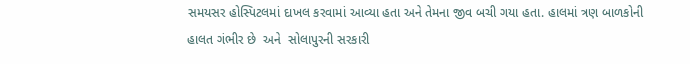સમયસર હોસ્પિટલમાં દાખલ કરવામાં આવ્યા હતા અને તેમના જીવ બચી ગયા હતા. હાલમાં ત્રણ બાળકોની હાલત ગંભીર છે  અને  સોલાપુરની સરકારી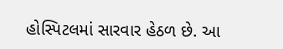હોસ્પિટલમાં સારવાર હેઠળ છે. આ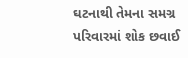ઘટનાથી તેમના સમગ્ર પરિવારમાં શોક છવાઈ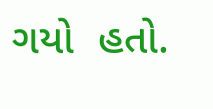ગયો  હતો.